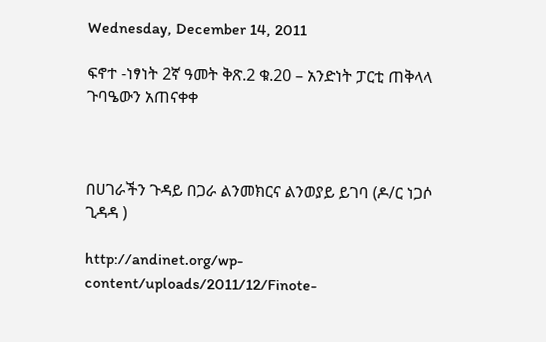Wednesday, December 14, 2011

ፍኖተ -ነፃነት 2ኛ ዓመት ቅጽ.2 ቁ.20 – አንድነት ፓርቲ ጠቅላላ ጉባዔውን አጠናቀቀ



በሀገራችን ጉዳይ በጋራ ልንመክርና ልንወያይ ይገባ (ዶ/ር ነጋሶ ጊዳዳ )

http://andinet.org/wp-content/uploads/2011/12/Finote-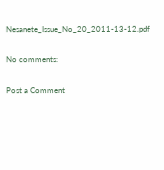Nesanete_Issue_No_20_2011-13-12.pdf

No comments:

Post a Comment